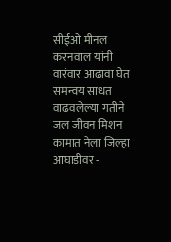सीईओ मीनल करनवाल यांनी वारंवार आढावा घेत समन्वय साधत वाढवलेल्या गतीने जल जीवन मिशन कामात नेला जिल्हा आघाडीवर -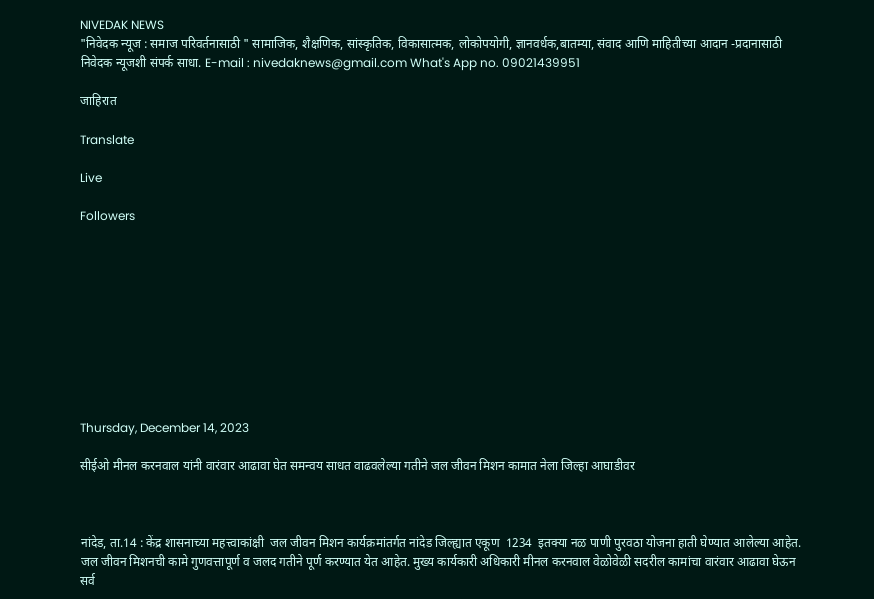NIVEDAK NEWS
"निवेदक न्यूज : समाज परिवर्तनासाठी " सामाजिक, शैक्षणिक, सांस्कृतिक, विकासात्मक, लोकोपयोगी, ज्ञानवर्धक,बातम्या, संवाद आणि माहितीच्या आदान -प्रदानासाठी निवेदक न्यूजशी संपर्क साधा. E-mail : nivedaknews@gmail.com What's App no. 09021439951

जाहिरात

Translate

Live

Followers










Thursday, December 14, 2023

सीईओ मीनल करनवाल यांनी वारंवार आढावा घेत समन्वय साधत वाढवलेल्या गतीने जल जीवन मिशन कामात नेला जिल्हा आघाडीवर



नांदेड, ता.14 : केंद्र शासनाच्या महत्त्वाकांक्षी  जल जीवन मिशन कार्यक्रमांतर्गत नांदेड जिल्ह्यात एकूण  1234  इतक्या नळ पाणी पुरवठा योजना हाती घेण्यात आलेल्या आहेत. जल जीवन मिशनची कामे गुणवत्तापूर्ण व जलद गतीने पूर्ण करण्यात येत आहेत. मुख्य कार्यकारी अधिकारी मीनल करनवाल वेळोवेळी सदरील कामांचा वारंवार आढावा घेऊन सर्व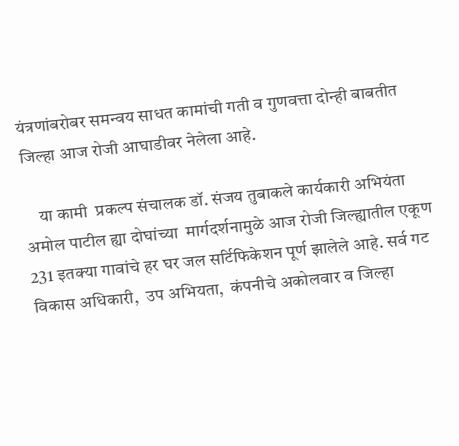यंत्रणांबरोबर समन्वय साधत कामांची गती व गुणवत्ता दोन्ही बाबतीत जिल्हा आज रोजी आघाडीवर नेलेला आहे.

    या कामी  प्रकल्प संचालक डॉ. संजय तुबाकले कार्यकारी अभियंता  अमोल पाटील ह्या दोघांच्या  मार्गदर्शनामुळे आज रोजी जिल्ह्यातील एकूण 231 इतक्या गावांचे हर घर जल सर्टिफिकेशन पूर्ण झालेले आहे. सर्व गट विकास अधिकारी,  उप अभियता,  कंपनीचे अकोलवार व जिल्हा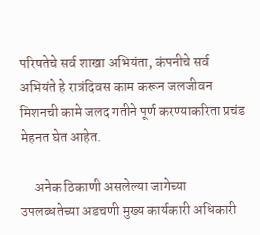परिषतेचे सर्व शाखा अभियंता, कंपनीचे सर्व अभियंते हे रात्रंदिवस काम करून जलजीवन मिशनची कामे जलद गतीने पूर्ण करण्याकरिता प्रचंड मेहनत घेत आहेत.

     अनेक ठिकाणी असलेल्या जागेच्या उपलब्धतेच्या अडचणी मुख्य कार्यकारी अधिकारी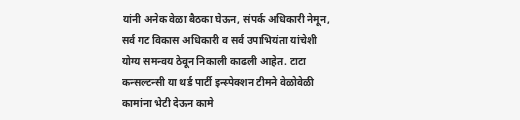यांनी अनेक वेळा बैठका घेऊन, संपर्क अधिकारी नेमून, सर्व गट विकास अधिकारी व सर्व उपाभियंता यांचेशी योग्य समन्वय ठेवून निकाली काढली आहेत. टाटा कन्सल्टन्सी या थर्ड पार्टी इन्स्पेक्शन टीमने वेळोवेळी कामांना भेटी देऊन कामे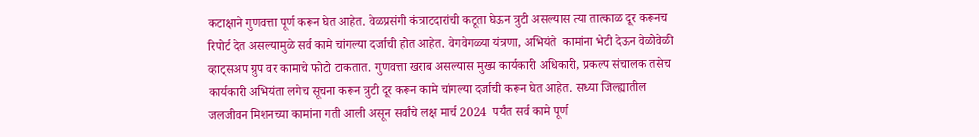कटाक्षाने गुणवत्ता पूर्ण करून घेत आहेत. वेळप्रसंगी कंत्राटदारांची कटूता घेऊन त्रुटी असल्यास त्या तात्काळ दूर करूनच रिपोर्ट देत असल्यामुळे सर्व कामे चांगल्या दर्जाची होत आहेत. वेगवेगळ्या यंत्रणा, अभियंते  कामांना भेटी देऊन वेळोवेळी व्हाट्सअप ग्रुप वर कामाचे फोटो टाकतात. गुणवत्ता खराब असल्यास मुख्य कार्यकारी अधिकारी, प्रकल्प संचालक तसेच कार्यकारी अभियंता लगेच सूचना करून त्रुटी दूर करून कामे चांगल्या दर्जाची करून घेत आहेत. सध्या जिल्ह्यातील जलजीवन मिशनच्या कामांना गती आली असून सर्वांचे लक्ष मार्च 2024  पर्यंत सर्व कामे पूर्ण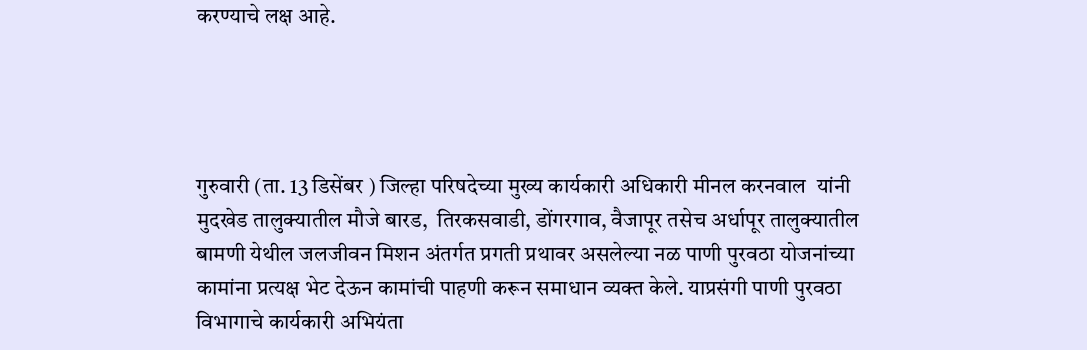करण्याचे लक्ष आहे.




गुरुवारी (ता. 13 डिसेंबर ) जिल्हा परिषदेच्या मुख्य कार्यकारी अधिकारी मीनल करनवाल  यांनी मुदखेड तालुक्यातील मौजे बारड,  तिरकसवाडी, डोंगरगाव, वैजापूर तसेच अर्धापूर तालुक्यातील बामणी येथील जलजीवन मिशन अंतर्गत प्रगती प्रथावर असलेल्या नळ पाणी पुरवठा योजनांच्या कामांना प्रत्यक्ष भेट देऊन कामांची पाहणी करून समाधान व्यक्त केले. याप्रसंगी पाणी पुरवठा विभागाचे कार्यकारी अभियंता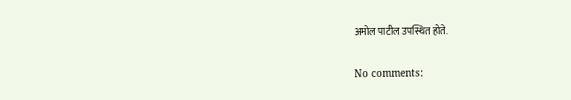अमोल पाटील उपस्थित होते.

No comments: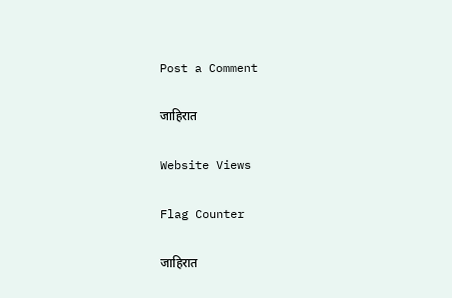Post a Comment

जाहिरात

Website Views

Flag Counter

जाहिरात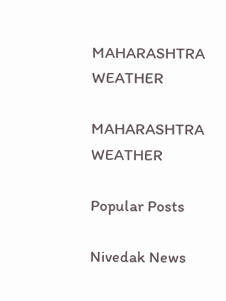MAHARASHTRA WEATHER

MAHARASHTRA WEATHER

Popular Posts

Nivedak News